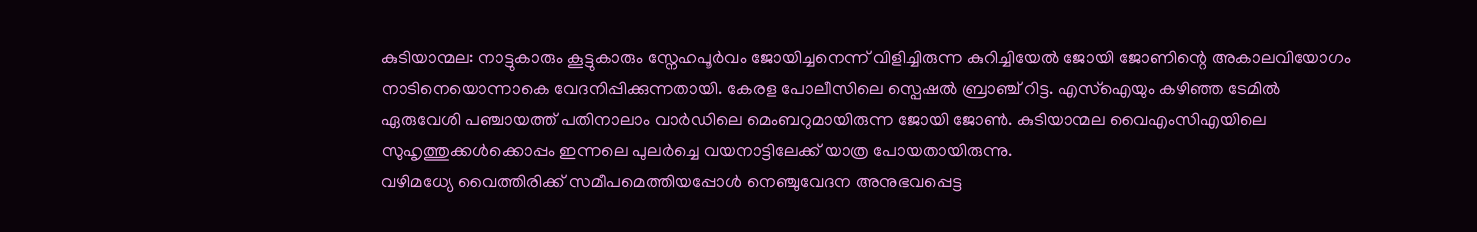കുടിയാന്മല: നാട്ടുകാരും കൂട്ടുകാരും സ്നേഹപൂർവം ജോയിച്ചനെന്ന് വിളിച്ചിരുന്ന കുറിച്ചിയേൽ ജോയി ജോണിന്റെ അകാലവിയോഗം നാടിനെയൊന്നാകെ വേദനിപ്പിക്കുന്നതായി. കേരള പോലീസിലെ സ്പെഷൽ ബ്രാഞ്ച് റിട്ട. എസ്ഐയും കഴിഞ്ഞ ടേമിൽ ഏരുവേശി പഞ്ചായത്ത് പതിനാലാം വാർഡിലെ മെംബറുമായിരുന്ന ജോയി ജോൺ. കുടിയാന്മല വൈഎംസിഎയിലെ സുഹൃത്തുക്കൾക്കൊപ്പം ഇന്നലെ പുലർച്ചെ വയനാട്ടിലേക്ക് യാത്ര പോയതായിരുന്നു.
വഴിമധ്യേ വൈത്തിരിക്ക് സമീപമെത്തിയപ്പോൾ നെഞ്ചുവേദന അനുഭവപ്പെട്ട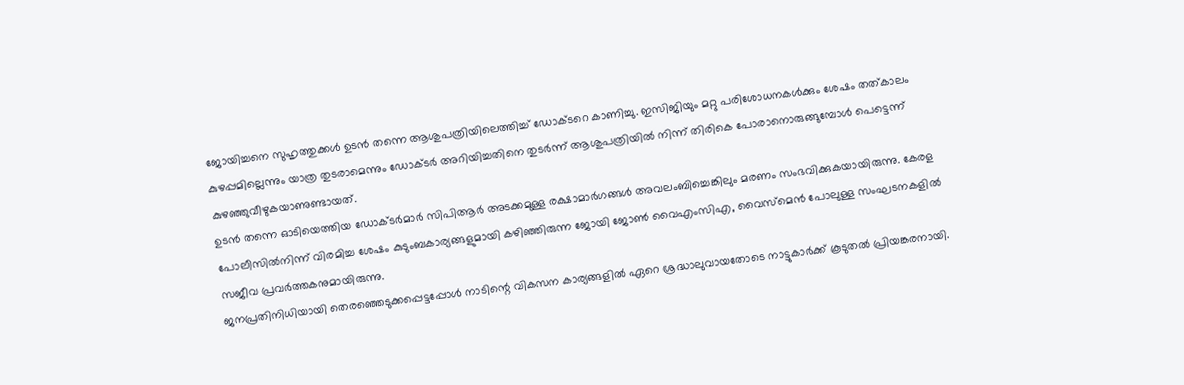ജോയിച്ചനെ സുഹൃത്തുക്കൾ ഉടൻ തന്നെ ആശുപത്രിയിലെത്തിച്ച് ഡോക്ടറെ കാണിച്ചു. ഇസിജിയും മറ്റു പരിശോധനകൾക്കും ശേഷം തത്കാലം കുഴപ്പമില്ലെന്നും യാത്ര തുടരാമെന്നും ഡോക്ടർ അറിയിച്ചതിനെ തുടർന്ന് ആശുപത്രിയിൽ നിന്ന് തിരികെ പോരാനൊരുങ്ങുമ്പോൾ പെട്ടെന്ന് കുഴഞ്ഞുവീഴുകയാണുണ്ടായത്.
ഉടൻ തന്നെ ഓടിയെത്തിയ ഡോക്ടർമാർ സിപിആർ അടക്കമുള്ള രക്ഷാമാർഗങ്ങൾ അവലംബിച്ചെങ്കിലും മരണം സംഭവിക്കുകയായിരുന്നു. കേരള പോലീസിൽനിന്ന് വിരമിച്ച ശേഷം കുടുംബകാര്യങ്ങളുമായി കഴിഞ്ഞിരുന്ന ജോയി ജോൺ വൈഎംസിഎ, വൈസ്മെൻ പോലുള്ള സംഘടനകളിൽ സജീവ പ്രവർത്തകനുമായിരുന്നു.
ജനപ്രതിനിധിയായി തെരഞ്ഞെടുക്കപ്പെട്ടപ്പോൾ നാടിന്റെ വികസന കാര്യങ്ങളിൽ ഏറെ ശ്രദ്ധാലുവായതോടെ നാട്ടുകാർക്ക് കൂടുതൽ പ്രിയങ്കരനായി.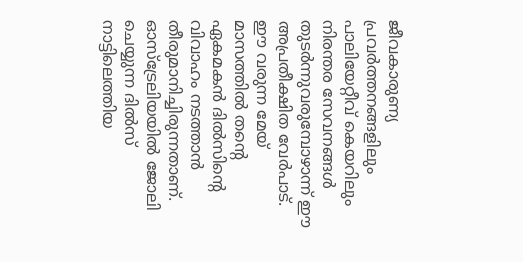ജീവകാരുണ്യ പ്രവർത്തനങ്ങളിലും പാലിയേറ്റീവ് കെയറിലും നിരന്തര സേവനങ്ങൾ തുടർന്നുവരുമ്പോഴാന്ന് ഈ അപ്രതീക്ഷിത വേർപാട്. ഈ വരുന്ന മേയ് മാസത്തിൽ തന്റെ ഏകമകൻ ദിൽസിന്റെ വിവാഹം നടത്താൻ തീരുമാനിച്ചിരുന്നതാണ്. ഓസ്ട്രേലിയയിൽ ജോലി ചെയ്യുന്ന ദിൽസ് നാട്ടിലെത്തിയ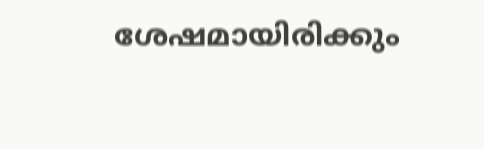ശേഷമായിരിക്കും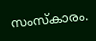സംസ്കാരം.